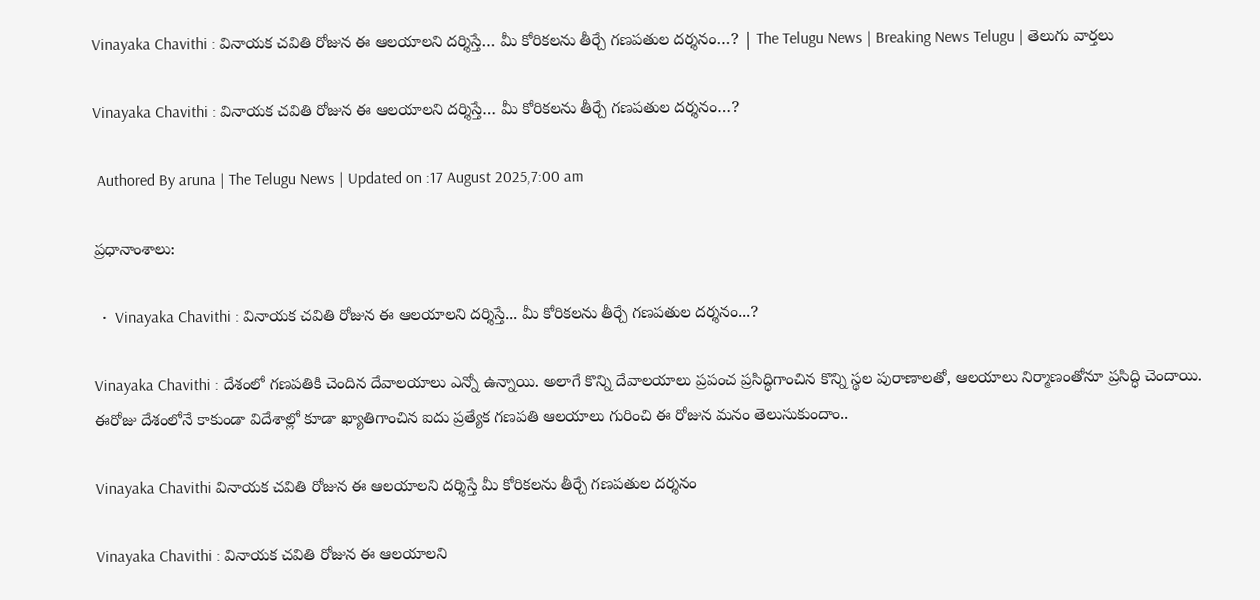Vinayaka Chavithi : వినాయక చవితి రోజున ఈ ఆలయాలని దర్శిస్తే… మీ కోరికలను తీర్చే గణపతుల దర్శనం…? | The Telugu News | Breaking News Telugu | తెలుగు వార్త‌లు

Vinayaka Chavithi : వినాయక చవితి రోజున ఈ ఆలయాలని దర్శిస్తే… మీ కోరికలను తీర్చే గణపతుల దర్శనం…?

 Authored By aruna | The Telugu News | Updated on :17 August 2025,7:00 am

ప్రధానాంశాలు:

  •  Vinayaka Chavithi : వినాయక చవితి రోజున ఈ ఆలయాలని దర్శిస్తే... మీ కోరికలను తీర్చే గణపతుల దర్శనం...?

Vinayaka Chavithi : దేశంలో గణపతికి చెందిన దేవాలయాలు ఎన్నో ఉన్నాయి. అలాగే కొన్ని దేవాలయాలు ప్రపంచ ప్రసిద్ధిగాంచిన కొన్ని స్థల పురాణాలతో, ఆలయాలు నిర్మాణంతోనూ ప్రసిద్ధి చెందాయి. ఈరోజు దేశంలోనే కాకుండా విదేశాల్లో కూడా ఖ్యాతిగాంచిన ఐదు ప్రత్యేక గణపతి ఆలయాలు గురించి ఈ రోజున మనం తెలుసుకుందాం..

Vinayaka Chavithi వినాయక చవితి రోజున ఈ ఆలయాలని దర్శిస్తే మీ కోరికలను తీర్చే గణపతుల దర్శనం

Vinayaka Chavithi : వినాయక చవితి రోజున ఈ ఆలయాలని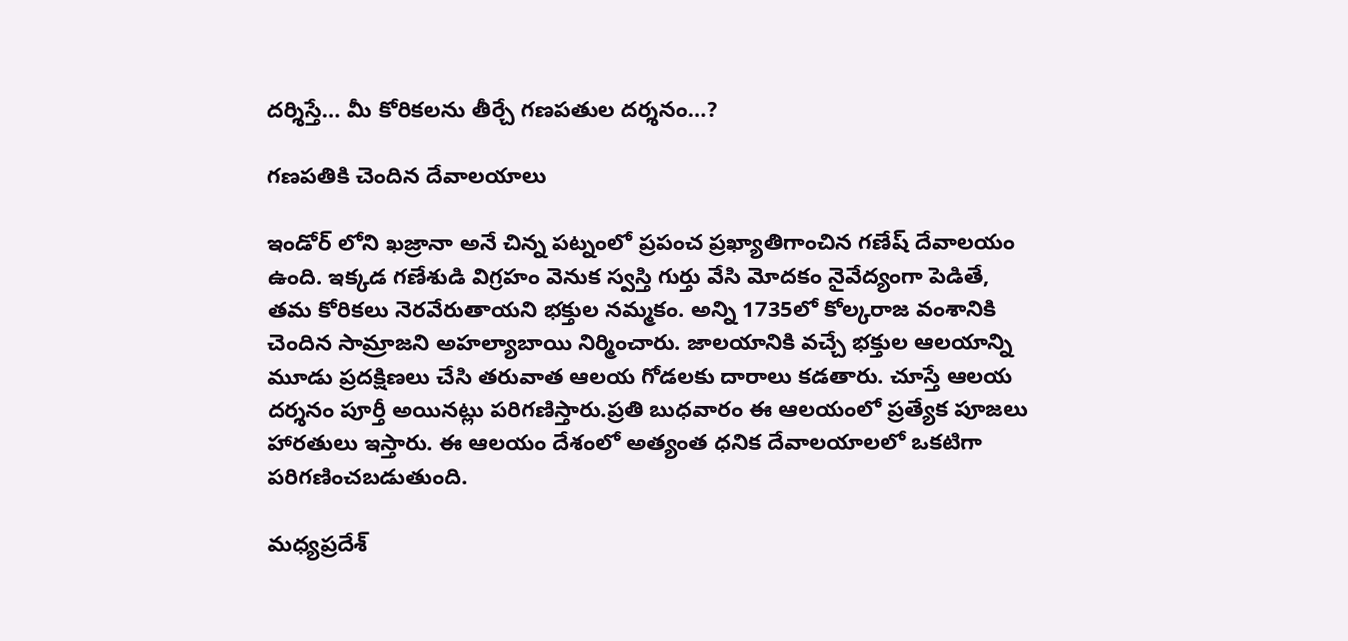దర్శిస్తే… మీ కోరికలను తీర్చే గణపతుల దర్శనం…?

గణపతికి చెందిన దేవాలయాలు

ఇండోర్ లోని ఖజ్రానా అనే చిన్న పట్నంలో ప్రపంచ ప్రఖ్యాతిగాంచిన గణేష్ దేవాలయం ఉంది. ఇక్కడ గణేశుడి విగ్రహం వెనుక స్వస్తి గుర్తు వేసి మోదకం నైవేద్యంగా పెడితే, తమ కోరికలు నెరవేరుతాయని భక్తుల నమ్మకం. అన్ని 1735లో కోల్కరాజ వంశానికి చెందిన సామ్రాజని అహల్యాబాయి నిర్మించారు. జాలయానికి వచ్చే భక్తుల ఆలయాన్ని మూడు ప్రదక్షిణలు చేసి తరువాత ఆలయ గోడలకు దారాలు కడతారు. చూస్తే ఆలయ దర్శనం పూర్తీ అయినట్లు పరిగణిస్తారు.ప్రతి బుధవారం ఈ ఆలయంలో ప్రత్యేక పూజలు హారతులు ఇస్తారు. ఈ ఆలయం దేశంలో అత్యంత ధనిక దేవాలయాలలో ఒకటిగా పరిగణించబడుతుంది.

మధ్యప్రదేశ్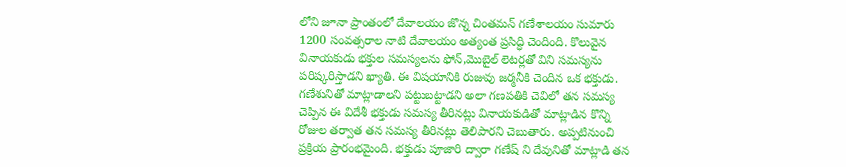లోని జూనా ప్రాంతంలో దేవాలయం జొన్న చింతమన్ గణేశాలయం సుమారు 1200 సంవత్సరాల నాటి దేవాలయం అత్యంత ప్రసిద్ధి చెందింది. కొలువైన వినాయకుడు భక్తుల సమస్యలను ఫోన్,మొబైల్ లెటర్లతో విని సమస్యను పరిష్కరిస్తాడని ఖ్యాతి. ఈ విషయానికి రుజువు జర్మనీకి చెందిన ఒక భక్తుడు. గణేశునితో మాట్లాడాలని పట్టుబట్టాడని అలా గణపతికి చెవిలో తన సమస్య చెప్పిన ఈ విదేశీ భక్తుడు సమస్య తీరినట్లు వినాయకుడితో మాట్లాడిన కొన్ని రోజుల తర్వాత తన సమస్య తీరినట్లు తెలిపారని చెబుతారు. అప్పటినుంచి ప్రక్రియ ప్రారంభమైంది. భక్తుడు పూజారి ద్వారా గణేష్ ని దేవునితో మాట్లాడి తన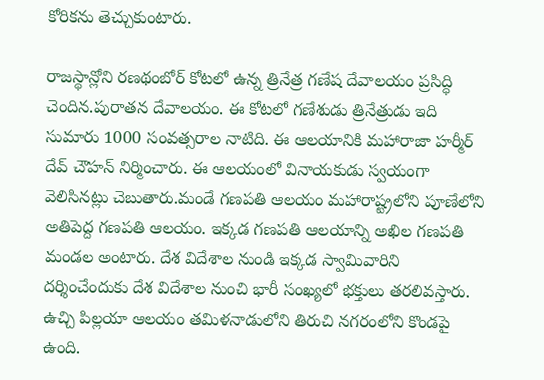కోరికను తెచ్చుకుంటారు.

రాజస్థాన్లోని రణథంబోర్ కోటలో ఉన్న త్రినేత్ర గణేష దేవాలయం ప్రసిద్ధి చెందిన.పురాతన దేవాలయం. ఈ కోటలో గణేశుడు త్రినేత్రుడు ఇది సుమారు 1000 సంవత్సరాల నాటిది. ఈ ఆలయానికి మహారాజా హర్మీర్ దేవ్ చౌహన్ నిర్మించారు. ఈ ఆలయంలో వినాయకుడు స్వయంగా వెలిసినట్లు చెబుతారు.మండే గణపతి ఆలయం మహారాష్ట్రలోని పూణేలోని అతిపెద్ద గణపతి ఆలయం. ఇక్కడ గణపతి ఆలయాన్ని అఖిల గణపతి మండల అంటారు. దేశ విదేశాల నుండి ఇక్కడ స్వామివారిని దర్శించేందుకు దేశ విదేశాల నుంచి భారీ సంఖ్యలో భక్తులు తరలివస్తారు.
ఉచ్చి పిల్లయా ఆలయం తమిళనాడులోని తిరుచి నగరంలోని కొండపై ఉంది.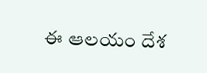ఈ ఆలయం దేశ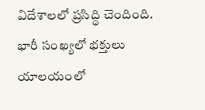విదేశాలలో ప్రసిద్ధి చెందింది. భారీ సంఖ్యలో భక్తులు యాలయంలో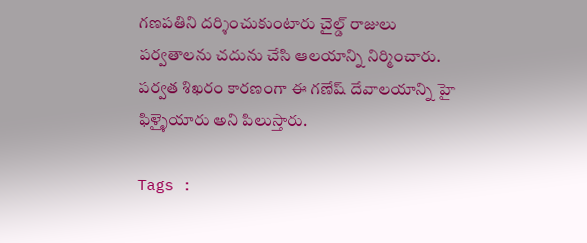గణపతిని దర్శించుకుంటారు చైల్డ్ రాజులు పర్వతాలను చదును చేసి ఆలయాన్ని నిర్మించారు. పర్వత శిఖరం కారణంగా ఈ గణేష్ దేవాలయాన్ని హై ఫిళ్ళైయారు అని పిలుస్తారు.

Tags :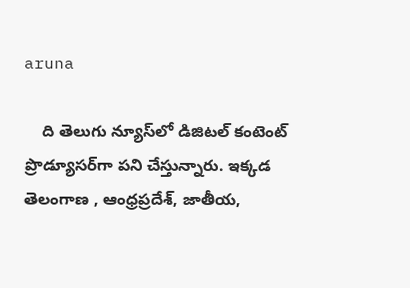aruna

    ది తెలుగు న్యూస్‌లో డిజిటల్ కంటెంట్ ప్రొడ్యూసర్‌గా పని చేస్తున్నారు. ఇక్కడ తెలంగాణ , ఆంధ్ర‌ప్ర‌దేశ్‌, జాతీయ,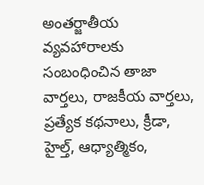అంతర్జాతీయ వ్యవహారాలకు సంబంధించిన తాజా వార్తలు, రాజకీయ వార్తలు, ప్ర‌త్యేక క‌థ‌నాలు, క్రీడా, హైల్త్‌, ఆధ్యాత్మికం,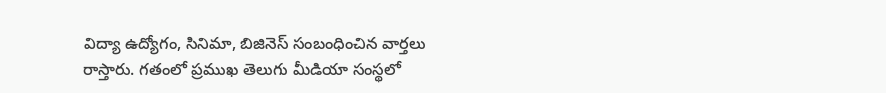విద్యా ఉద్యోగం, సినిమా, బిజినెస్ సంబంధించిన వార్త‌లు రాస్తారు. గ‌తంలో ప్ర‌ముఖ తెలుగు మీడియా సంస్థ‌లో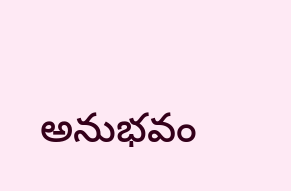అనుభ‌వం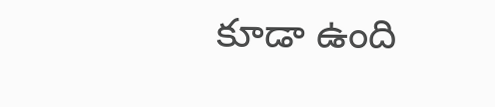కూడా ఉంది